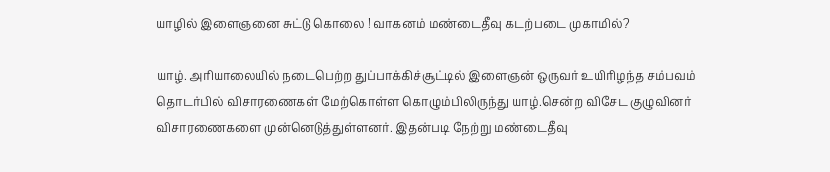யாழில் இளைஞனை சுட்டு கொலை ! வாகனம் மண்டைதீவு கடற்படை முகாமில்?

யாழ். அரியாலையில் நடைபெற்ற துப்பாக்கிச்சூட்டில் இளைஞன் ஒருவர் உயிரிழந்த சம்பவம் தொடர்பில் விசாரணைகள் மேற்கொள்ள கொழும்பிலிருந்து யாழ்.சென்ற விசேட குழுவினர் விசாரணைகளை முன்னெடுத்துள்ளனர். இதன்படி நேற்று மண்டைதீவு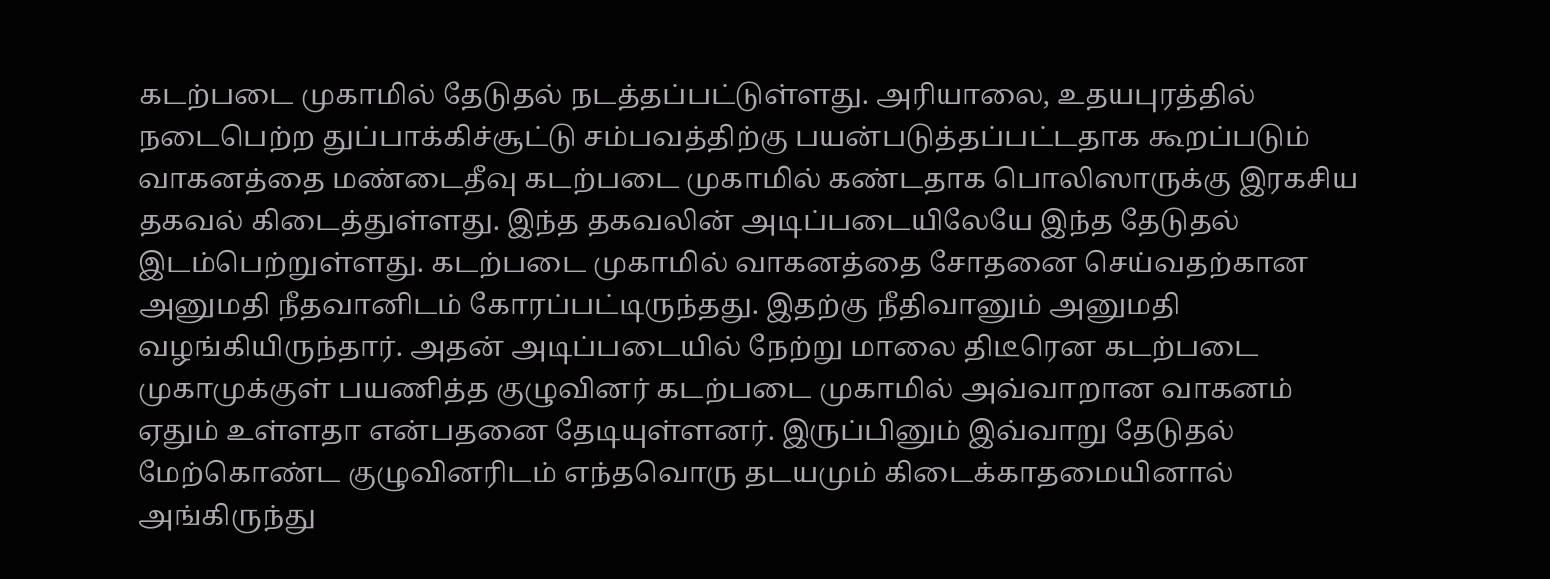கடற்படை முகாமில் தேடுதல் நடத்தப்பட்டுள்ளது. அரியாலை, உதயபுரத்தில் நடைபெற்ற துப்பாக்கிச்சூட்டு சம்பவத்திற்கு பயன்படுத்தப்பட்டதாக கூறப்படும் வாகனத்தை மண்டைதீவு கடற்படை முகாமில் கண்டதாக பொலிஸாருக்கு இரகசிய தகவல் கிடைத்துள்ளது. இந்த தகவலின் அடிப்படையிலேயே இந்த தேடுதல் இடம்பெற்றுள்ளது. கடற்படை முகாமில் வாகனத்தை சோதனை செய்வதற்கான அனுமதி நீதவானிடம் கோரப்பட்டிருந்தது. இதற்கு நீதிவானும் அனுமதி வழங்கியிருந்தார். அதன் அடிப்படையில் நேற்று மாலை திடீரென கடற்படை முகாமுக்குள் பயணித்த குழுவினர் கடற்படை முகாமில் அவ்வாறான வாகனம் ஏதும் உள்ளதா என்பதனை தேடியுள்ளனர். இருப்பினும் இவ்வாறு தேடுதல் மேற்கொண்ட குழுவினரிடம் எந்தவொரு தடயமும் கிடைக்காதமையினால் அங்கிருந்து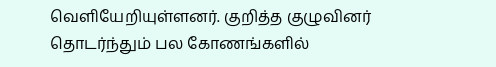வெளியேறியுள்ளனர். குறித்த குழுவினர் தொடர்ந்தும் பல கோணங்களில்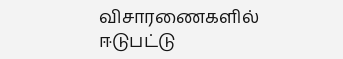விசாரணைகளில் ஈடுபட்டு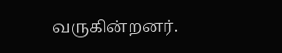வருகின்றனர்.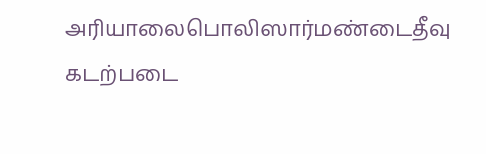அரியாலைபொலிஸார்மண்டைதீவு கடற்படை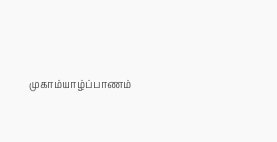முகாம்யாழ்ப்பாணம்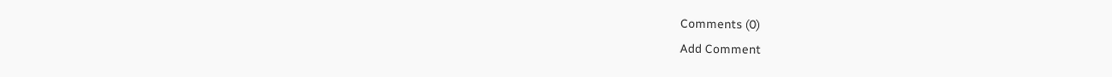Comments (0)
Add Comment